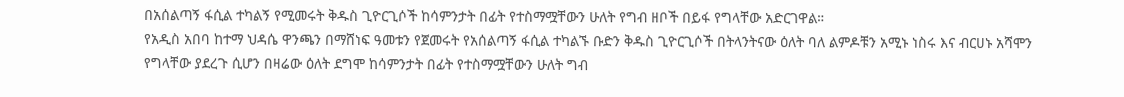በአሰልጣኝ ፋሲል ተካልኝ የሚመሩት ቅዱስ ጊዮርጊሶች ከሳምንታት በፊት የተስማሟቸውን ሁለት የግብ ዘቦች በይፋ የግላቸው አድርገዋል።
የአዲስ አበባ ከተማ ህዳሴ ዋንጫን በማሸነፍ ዓመቱን የጀመሩት የአሰልጣኝ ፋሲል ተካልኙ ቡድን ቅዱስ ጊዮርጊሶች በትላንትናው ዕለት ባለ ልምዶቹን አሚኑ ነስሩ እና ብርሀኑ አሻሞን የግላቸው ያደረጉ ሲሆን በዛሬው ዕለት ደግሞ ከሳምንታት በፊት የተስማሟቸውን ሁለት ግብ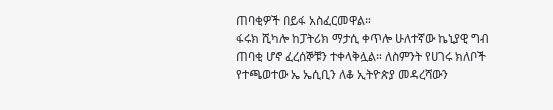ጠባቂዎች በይፋ አስፈርመዋል።
ፋሩክ ሺካሎ ከፓትሪክ ማታሲ ቀጥሎ ሁለተኛው ኬኒያዊ ግብ ጠባቂ ሆኖ ፈረሰኞቹን ተቀላቅሏል። ለስምንት የሀገሩ ክለቦች የተጫወተው ኤ ኤሲቢን ለቆ ኢትዮጵያ መዳረሻውን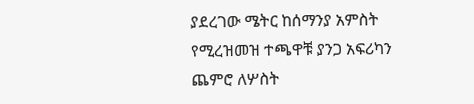ያደረገው ሜትር ከሰማንያ አምስት የሚረዝመዝ ተጫዋቹ ያንጋ አፍሪካን ጨምሮ ለሦስት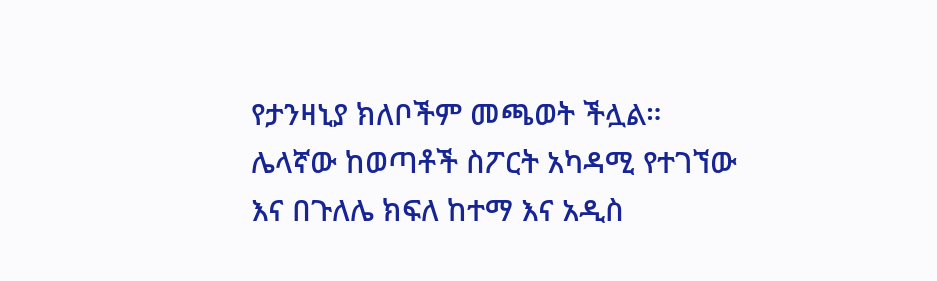የታንዛኒያ ክለቦችም መጫወት ችሏል። ሌላኛው ከወጣቶች ስፖርት አካዳሚ የተገኘው እና በጉለሌ ክፍለ ከተማ እና አዲስ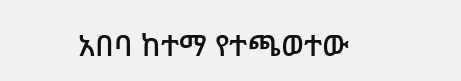አበባ ከተማ የተጫወተው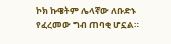ኮክ ኩዌትም ሌላኛው ለቡድኑ የፈረመው ግብ ጠባቂ ሆኗል።